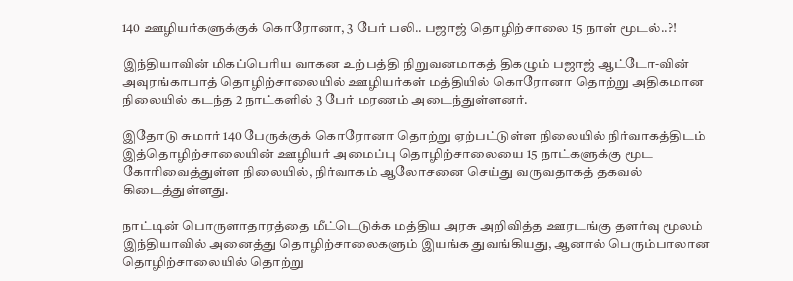140 ஊழியர்களுக்குக் கொரோனா, 3 பேர் பலி.. பஜாஜ் தொழிற்சாலை 15 நாள் மூடல்..?!

இந்தியாவின் மிகப்பெரிய வாகன உற்பத்தி நிறுவனமாகத் திகழும் பஜாஜ் ஆட்டோ-வின் அவுரங்காபாத் தொழிற்சாலையில் ஊழியர்கள் மத்தியில் கொரோனா தொற்று அதிகமான நிலையில் கடந்த 2 நாட்களில் 3 பேர் மரணம் அடைந்துள்ளனர்.

இதோடு சுமார் 140 பேருக்குக் கொரோனா தொற்று ஏற்பட்டுள்ள நிலையில் நிர்வாகத்திடம் இத்தொழிற்சாலையின் ஊழியர் அமைப்பு தொழிற்சாலையை 15 நாட்களுக்கு மூட கோரிவைத்துள்ள நிலையில், நிர்வாகம் ஆலோசனை செய்து வருவதாகத் தகவல் கிடைத்துள்ளது.

நாட்டின் பொருளாதாரத்தை மீட்டெடுக்க மத்திய அரசு அறிவித்த ஊரடங்கு தளர்வு மூலம் இந்தியாவில் அனைத்து தொழிற்சாலைகளும் இயங்க துவங்கியது, ஆனால் பெரும்பாலான தொழிற்சாலையில் தொற்று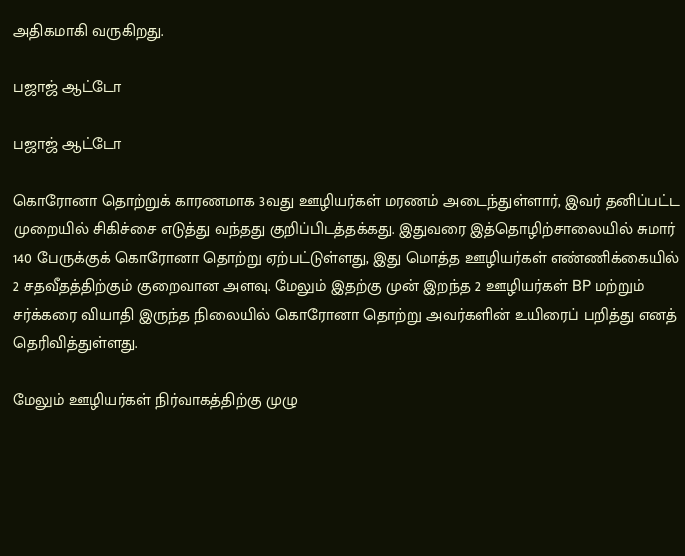அதிகமாகி வருகிறது.

பஜாஜ் ஆட்டோ

பஜாஜ் ஆட்டோ

கொரோனா தொற்றுக் காரணமாக 3வது ஊழியர்கள் மரணம் அடைந்துள்ளார், இவர் தனிப்பட்ட முறையில் சிகிச்சை எடுத்து வந்தது குறிப்பிடத்தக்கது. இதுவரை இத்தொழிற்சாலையில் சுமார் 140 பேருக்குக் கொரோனா தொற்று ஏற்பட்டுள்ளது, இது மொத்த ஊழியர்கள் எண்ணிக்கையில் 2 சதவீதத்திற்கும் குறைவான அளவு. மேலும் இதற்கு முன் இறந்த 2 ஊழியர்கள் BP மற்றும் சர்க்கரை வியாதி இருந்த நிலையில் கொரோனா தொற்று அவர்களின் உயிரைப் பறித்து எனத் தெரிவித்துள்ளது.

மேலும் ஊழியர்கள் நிர்வாகத்திற்கு முழு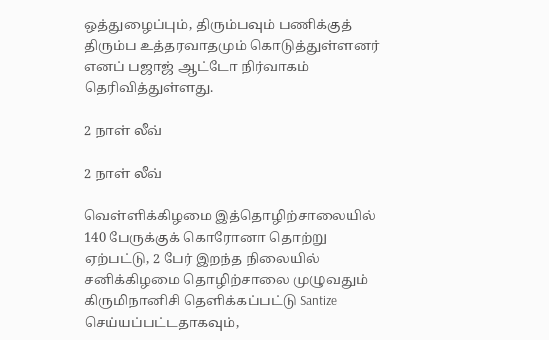ஒத்துழைப்பும், திரும்பவும் பணிக்குத் திரும்ப உத்தரவாதமும் கொடுத்துள்ளனர் எனப் பஜாஜ் ஆட்டோ நிர்வாகம் தெரிவித்துள்ளது.

2 நாள் லீவ்

2 நாள் லீவ்

வெள்ளிக்கிழமை இத்தொழிற்சாலையில் 140 பேருக்குக் கொரோனா தொற்று ஏற்பட்டு, 2 பேர் இறந்த நிலையில் சனிக்கிழமை தொழிற்சாலை முழுவதும் கிருமிநானிசி தெளிக்கப்பட்டு Santize செய்யப்பட்டதாகவும்,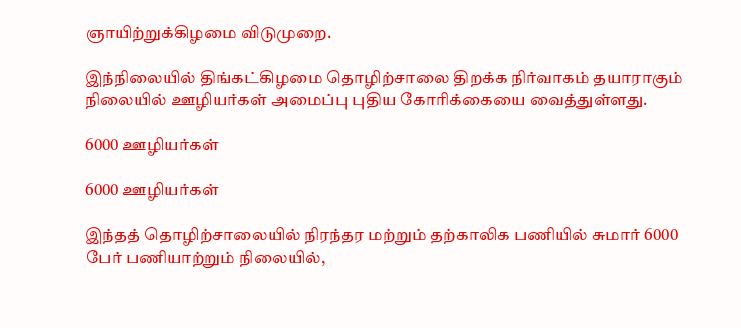ஞாயிற்றுக்கிழமை விடுமுறை.

இந்நிலையில் திங்கட்கிழமை தொழிற்சாலை திறக்க நிர்வாகம் தயாராகும் நிலையில் ஊழியர்கள் அமைப்பு புதிய கோரிக்கையை வைத்துள்ளது.

6000 ஊழியர்கள்

6000 ஊழியர்கள்

இந்தத் தொழிற்சாலையில் நிரந்தர மற்றும் தற்காலிக பணியில் சுமார் 6000 பேர் பணியாற்றும் நிலையில்,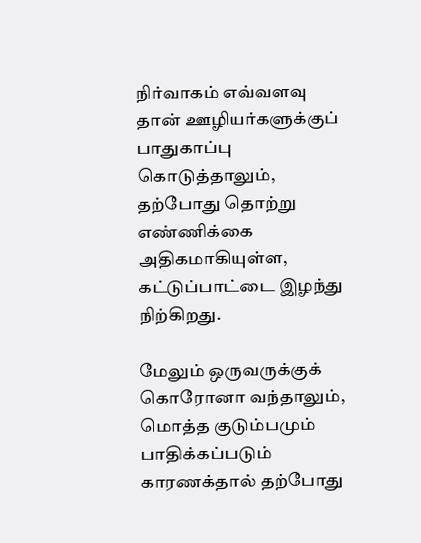நிர்வாகம் எவ்வளவு தான் ஊழியர்களுக்குப் பாதுகாப்பு கொடுத்தாலும், தற்போது தொற்று எண்ணிக்கை அதிகமாகியுள்ள, கட்டுப்பாட்டை இழந்து நிற்கிறது.

மேலும் ஒருவருக்குக் கொரோனா வந்தாலும், மொத்த குடும்பமும் பாதிக்கப்படும் காரணக்தால் தற்போது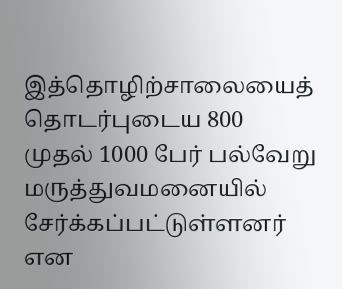இத்தொழிற்சாலையைத் தொடர்புடைய 800 முதல் 1000 பேர் பல்வேறு மருத்துவமனையில் சேர்க்கப்பட்டுள்ளனர் என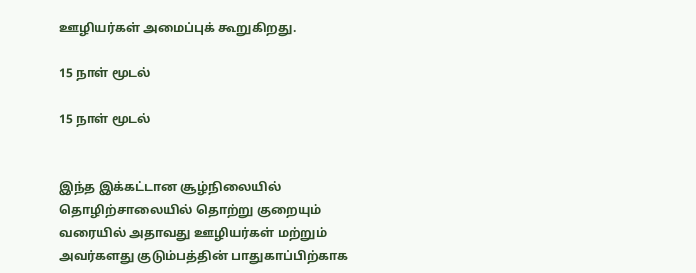ஊழியர்கள் அமைப்புக் கூறுகிறது.

15 நாள் மூடல்

15 நாள் மூடல்


இந்த இக்கட்டான சூழ்நிலையில் தொழிற்சாலையில் தொற்று குறையும் வரையில் அதாவது ஊழியர்கள் மற்றும் அவர்களது குடும்பத்தின் பாதுகாப்பிற்காக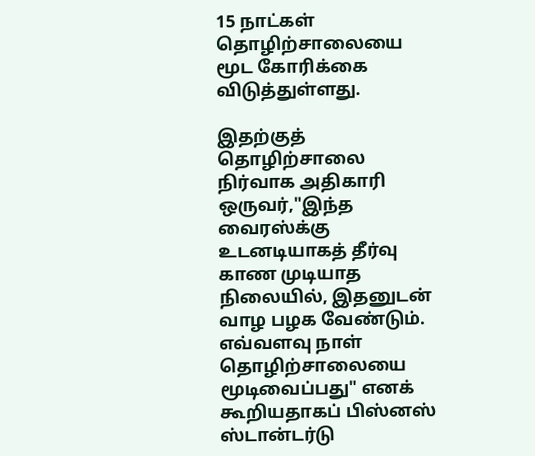15 நாட்கள் தொழிற்சாலையை மூட கோரிக்கை விடுத்துள்ளது.

இதற்குத் தொழிற்சாலை நிர்வாக அதிகாரி ஒருவர்,"இந்த வைரஸ்க்கு உடனடியாகத் தீர்வு காண முடியாத நிலையில், இதனுடன் வாழ பழக வேண்டும். எவ்வளவு நாள் தொழிற்சாலையை மூடிவைப்பது" எனக் கூறியதாகப் பிஸ்னஸ் ஸ்டான்டர்டு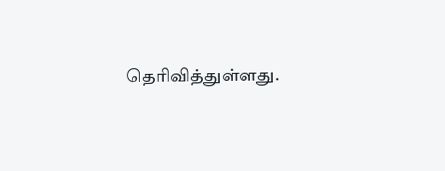தெரிவித்துள்ளது.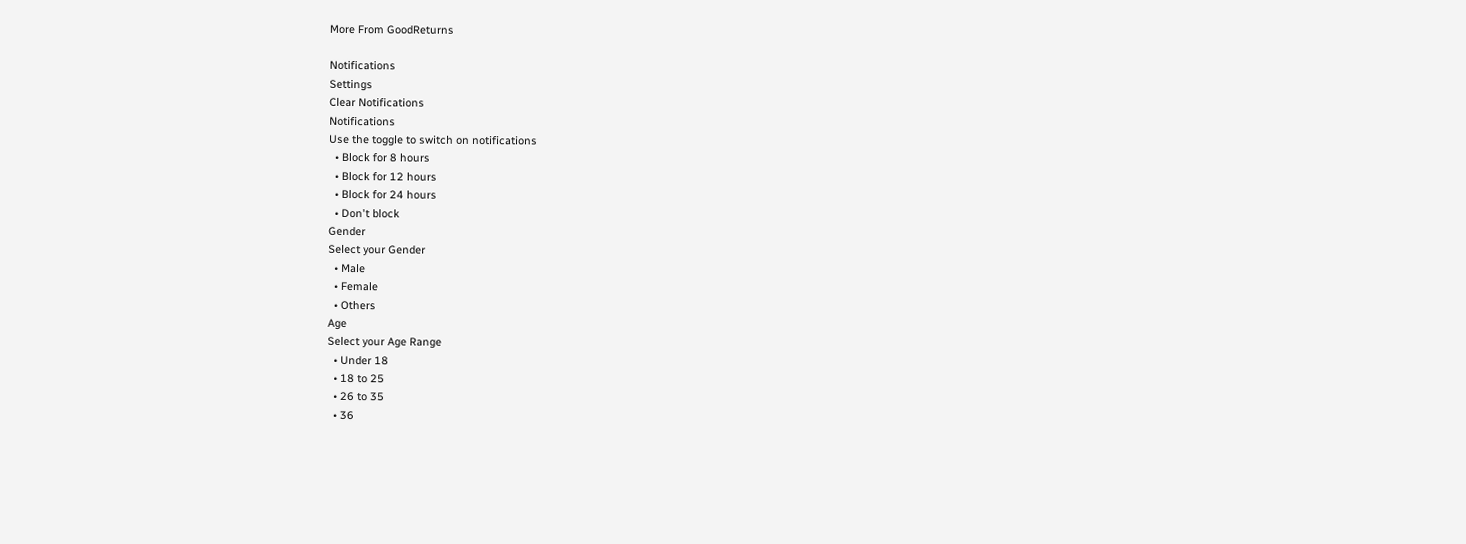More From GoodReturns

Notifications
Settings
Clear Notifications
Notifications
Use the toggle to switch on notifications
  • Block for 8 hours
  • Block for 12 hours
  • Block for 24 hours
  • Don't block
Gender
Select your Gender
  • Male
  • Female
  • Others
Age
Select your Age Range
  • Under 18
  • 18 to 25
  • 26 to 35
  • 36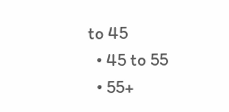to 45
  • 45 to 55
  • 55+